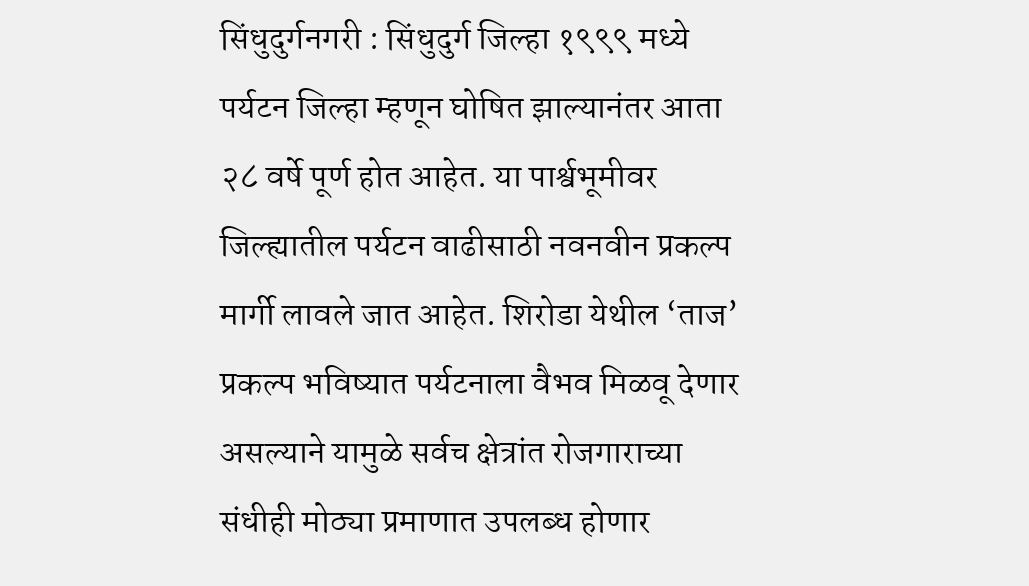सिंधुदुर्गनगरी : सिंधुदुर्ग जिल्हा १९९९ मध्ये पर्यटन जिल्हा म्हणून घोषित झाल्यानंतर आता २८ वर्षे पूर्ण होत आहेत. या पार्श्वभूमीवर जिल्ह्यातील पर्यटन वाढीसाठी नवनवीन प्रकल्प मार्गी लावले जात आहेत. शिरोडा येथील ‘ताज’ प्रकल्प भविष्यात पर्यटनाला वैभव मिळवू देणार असल्याने यामुळे सर्वच क्षेत्रांत रोजगाराच्या संधीही मोठ्या प्रमाणात उपलब्ध होणार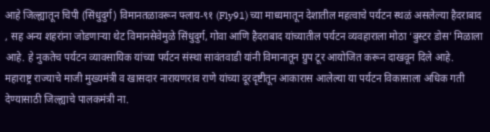आहे जिल्ह्यातून चिपी (सिंधुदुर्ग) विमानतळावरून फ्लाय-९१ (Fly91) च्या माध्यमातून देशातील महत्वाचे पर्यटन स्थळं असलेल्या हैदराबाद , सह अन्य शहरांना जोडणाऱ्या थेट विमानसेवेमुळे सिंधुदुर्ग, गोवा आणि हैदराबाद यांच्यातील पर्यटन व्यवहाराला मोठा ‘बुस्टर डोस’ मिळाला आहे. हे नुकतेच पर्यटन व्यावसायिक यांच्या पर्यटन संस्था सावंतवाडी यांनी विमानातून ग्रुप टूर आयोजित करून दाखवून दिले आहे.
महाराष्ट्र राज्याचे माजी मुख्यमंत्री व खासदार नारायणराव राणे यांच्या दूरदृष्टीतून आकारास आलेल्या या पर्यटन विकासाला अधिक गती देण्यासाठी जिल्ह्याचे पालकमंत्री ना.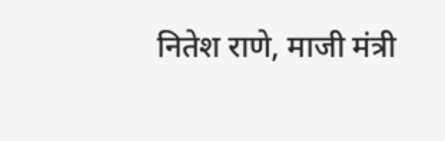नितेश राणे, माजी मंत्री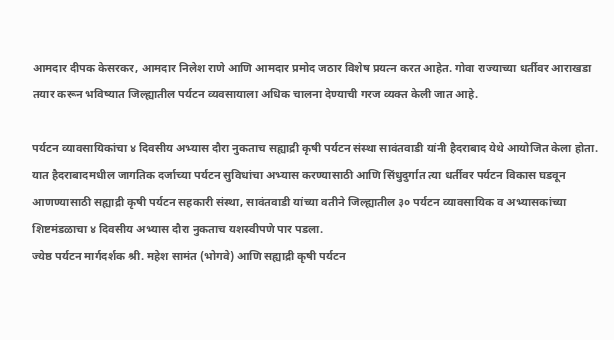आमदार दीपक केसरकर, आमदार निलेश राणे आणि आमदार प्रमोद जठार विशेष प्रयत्न करत आहेत. गोवा राज्याच्या धर्तीवर आराखडा तयार करून भविष्यात जिल्ह्यातील पर्यटन व्यवसायाला अधिक चालना देण्याची गरज व्यक्त केली जात आहे.

पर्यटन व्यावसायिकांचा ४ दिवसीय अभ्यास दौरा नुकताच सह्याद्री कृषी पर्यटन संस्था सावंतवाडी यांनी हैदराबाद येथे आयोजित केला होता. यात हैदराबादमधील जागतिक दर्जाच्या पर्यटन सुविधांचा अभ्यास करण्यासाठी आणि सिंधुदुर्गात त्या धर्तीवर पर्यटन विकास घडवून आणण्यासाठी सह्याद्री कृषी पर्यटन सहकारी संस्था, सावंतवाडी यांच्या वतीने जिल्ह्यातील ३० पर्यटन व्यावसायिक व अभ्यासकांच्या शिष्टमंडळाचा ४ दिवसीय अभ्यास दौरा नुकताच यशस्वीपणे पार पडला.
ज्येष्ठ पर्यटन मार्गदर्शक श्री. महेश सामंत (भोगवे) आणि सह्याद्री कृषी पर्यटन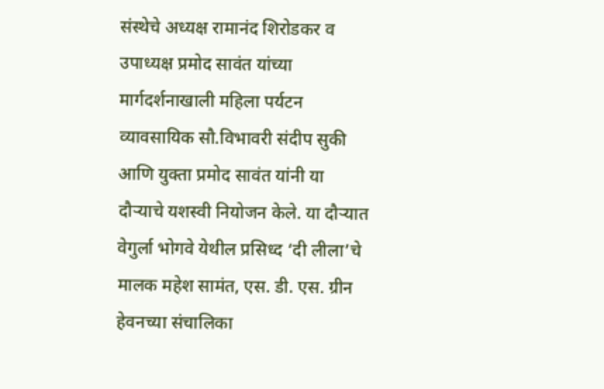संस्थेचे अध्यक्ष रामानंद शिरोडकर व उपाध्यक्ष प्रमोद सावंत यांच्या मार्गदर्शनाखाली महिला पर्यटन व्यावसायिक सौ.विभावरी संदीप सुकी आणि युक्ता प्रमोद सावंत यांनी या दौऱ्याचे यशस्वी नियोजन केले. या दौऱ्यात वेगुर्ला भोगवे येथील प्रसिध्द ‘दी लीला’चे मालक महेश सामंत, एस. डी. एस. ग्रीन हेवनच्या संचालिका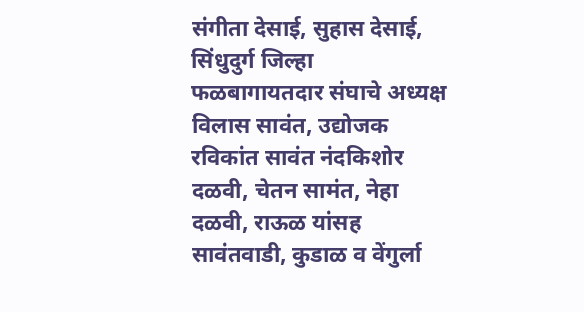संगीता देसाई, सुहास देसाई, सिंधुदुर्ग जिल्हा फळबागायतदार संघाचे अध्यक्ष विलास सावंत, उद्योजक रविकांत सावंत नंदकिशोर दळवी, चेतन सामंत, नेहा दळवी, राऊळ यांसह सावंतवाडी, कुडाळ व वेंगुर्ला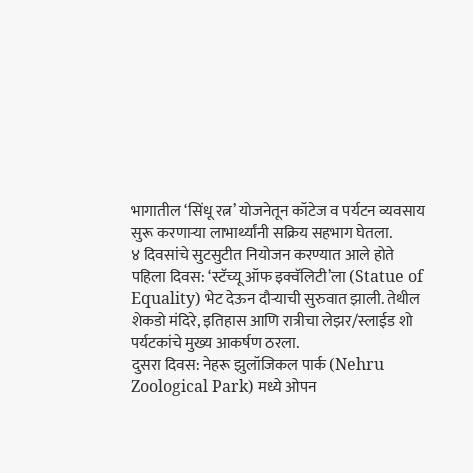भागातील ‘सिंधू रत्न’ योजनेतून कॉटेज व पर्यटन व्यवसाय सुरू करणाऱ्या लाभार्थ्यांनी सक्रिय सहभाग घेतला.
४ दिवसांचे सुटसुटीत नियोजन करण्यात आले होते
पहिला दिवस: ‘स्टॅच्यू ऑफ इक्वॅलिटी’ला (Statue of Equality) भेट देऊन दौऱ्याची सुरुवात झाली. तेथील शेकडो मंदिरे, इतिहास आणि रात्रीचा लेझर/स्लाईड शो पर्यटकांचे मुख्य आकर्षण ठरला.
दुसरा दिवस: नेहरू झुलॉजिकल पार्क (Nehru Zoological Park) मध्ये ओपन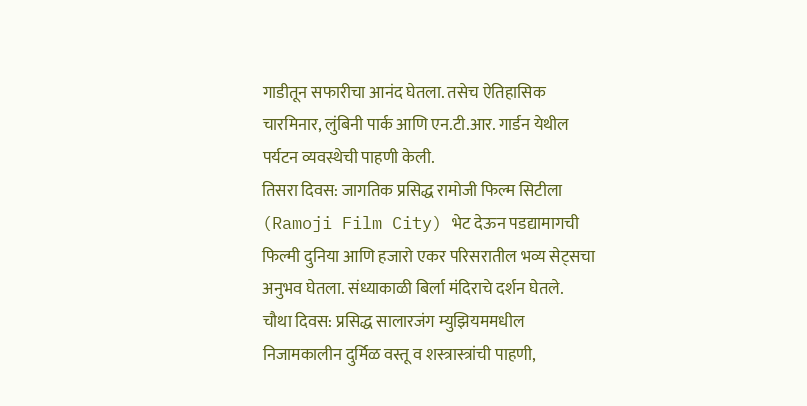गाडीतून सफारीचा आनंद घेतला. तसेच ऐतिहासिक चारमिनार, लुंबिनी पार्क आणि एन.टी.आर. गार्डन येथील पर्यटन व्यवस्थेची पाहणी केली.
तिसरा दिवस: जागतिक प्रसिद्ध रामोजी फिल्म सिटीला (Ramoji Film City) भेट देऊन पडद्यामागची फिल्मी दुनिया आणि हजारो एकर परिसरातील भव्य सेट्सचा अनुभव घेतला. संध्याकाळी बिर्ला मंदिराचे दर्शन घेतले.
चौथा दिवस: प्रसिद्ध सालारजंग म्युझियममधील निजामकालीन दुर्मिळ वस्तू व शस्त्रास्त्रांची पाहणी,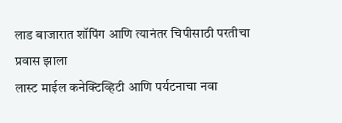लाड बाजारात शॉपिंग आणि त्यानंतर चिपीसाठी परतीचा प्रवास झाला
लास्ट माईल कनेक्टिव्हिटी आणि पर्यटनाचा नवा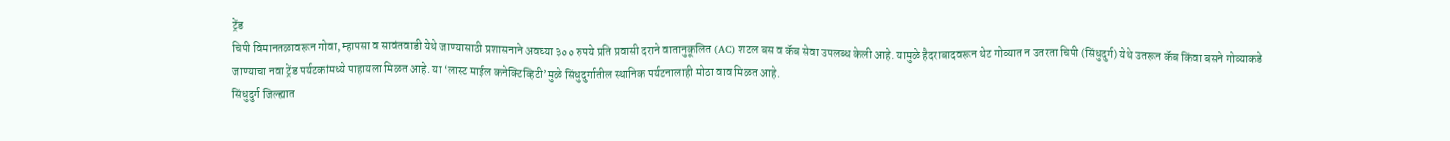ट्रेंड
चिपी विमानतळावरून गोवा, म्हापसा व सावंतवाडी येथे जाण्यासाठी प्रशासनाने अवघ्या ३०० रुपये प्रति प्रवासी दराने वातानुकूलित (AC) शटल बस व कॅब सेवा उपलब्ध केली आहे. यामुळे हैदराबादवरून थेट गोव्यात न उतरता चिपी (सिंधुदुर्ग) येथे उतरून कॅब किंवा बसने गोव्याकडे जाण्याचा नवा ट्रेंड पर्यटकांमध्ये पाहायला मिळत आहे. या ‘लास्ट माईल कनेक्टिव्हिटी’मुळे सिंधुदुर्गातील स्थानिक पर्यटनालाही मोठा वाव मिळत आहे.
सिंधुदुर्ग जिल्ह्यात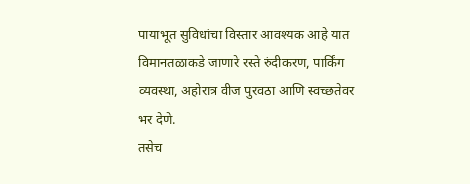पायाभूत सुविधांचा विस्तार आवश्यक आहे यात विमानतळाकडे जाणारे रस्ते रुंदीकरण, पार्किंग व्यवस्था, अहोरात्र वीज पुरवठा आणि स्वच्छतेवर भर देणे.
तसेच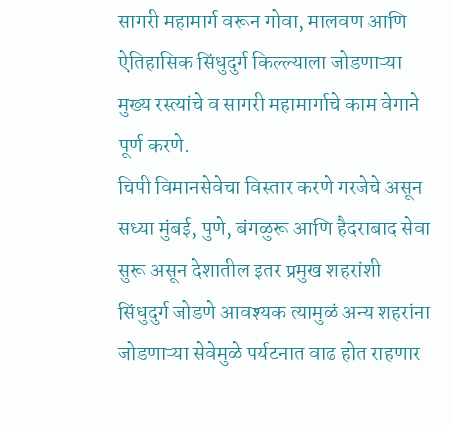सागरी महामार्ग वरून गोवा, मालवण आणि ऐतिहासिक सिंधुदुर्ग किल्ल्याला जोडणाऱ्या मुख्य रस्त्यांचे व सागरी महामार्गाचे काम वेगाने पूर्ण करणे.
चिपी विमानसेवेचा विस्तार करणे गरजेचे असून सध्या मुंबई, पुणे, बंगळुरू आणि हैदराबाद सेवा सुरू असून देशातील इतर प्रमुख शहरांशी सिंधुदुर्ग जोडणे आवश्यक त्यामुळं अन्य शहरांना जोडणाऱ्या सेवेमुळे पर्यटनात वाढ होत राहणार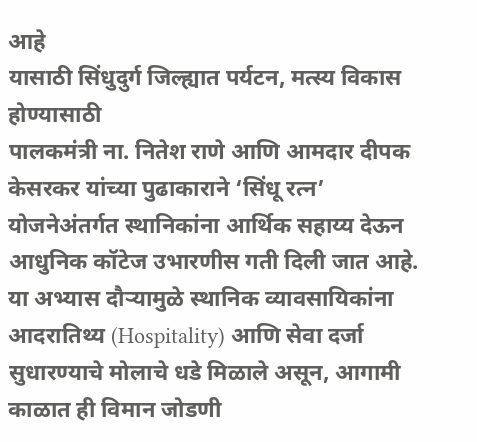आहे
यासाठी सिंधुदुर्ग जिल्ह्यात पर्यटन, मत्स्य विकास होण्यासाठी
पालकमंत्री ना. नितेश राणे आणि आमदार दीपक केसरकर यांच्या पुढाकाराने ‘सिंधू रत्न’ योजनेअंतर्गत स्थानिकांना आर्थिक सहाय्य देऊन आधुनिक कॉटेज उभारणीस गती दिली जात आहे. या अभ्यास दौऱ्यामुळे स्थानिक व्यावसायिकांना आदरातिथ्य (Hospitality) आणि सेवा दर्जा सुधारण्याचे मोलाचे धडे मिळाले असून, आगामी काळात ही विमान जोडणी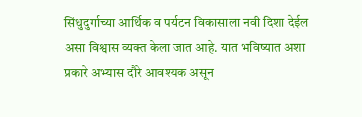सिंधुदुर्गाच्या आर्थिक व पर्यटन विकासाला नवी दिशा देईल असा विश्वास व्यक्त केला जात आहे. यात भविष्यात अशा प्रकारे अभ्यास दौरे आवश्यक असून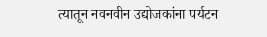त्यातून नवनवीन उद्योजकांना पर्यटन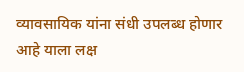व्यावसायिक यांना संधी उपलब्ध होणार आहे याला लक्ष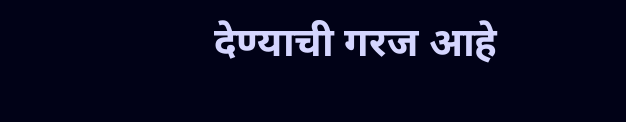देण्याची गरज आहे